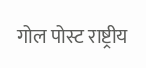गोल पोस्ट राष्ट्रीय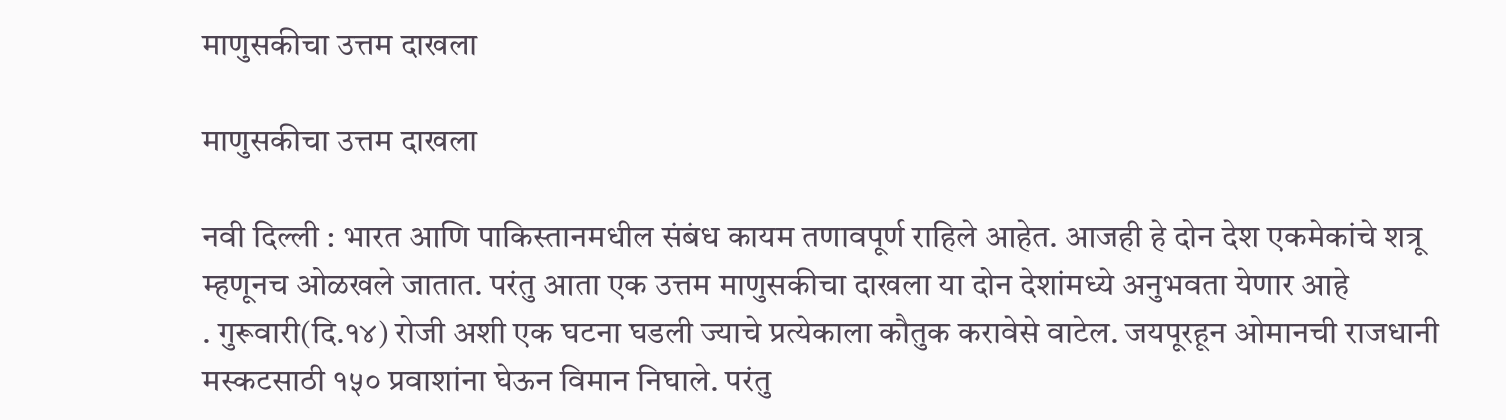माणुसकीचा उत्तम दाखला

माणुसकीचा उत्तम दाखला

नवी दिल्ली : भारत आणि पाकिस्तानमधील संबंध कायम तणावपूर्ण राहिले आहेत. आजही हे दोन देश एकमेकांचे शत्रू म्हणूनच ओळखले जातात. परंतु आता एक उत्तम माणुसकीचा दाखला या दोन देशांमध्ये अनुभवता येणार आहे
. गुरूवारी(दि.१४) रोजी अशी एक घटना घडली ज्याचे प्रत्येकाला कौतुक करावेसे वाटेल. जयपूरहून ओमानची राजधानी मस्कटसाठी १५० प्रवाशांना घेऊन विमान निघाले. परंतु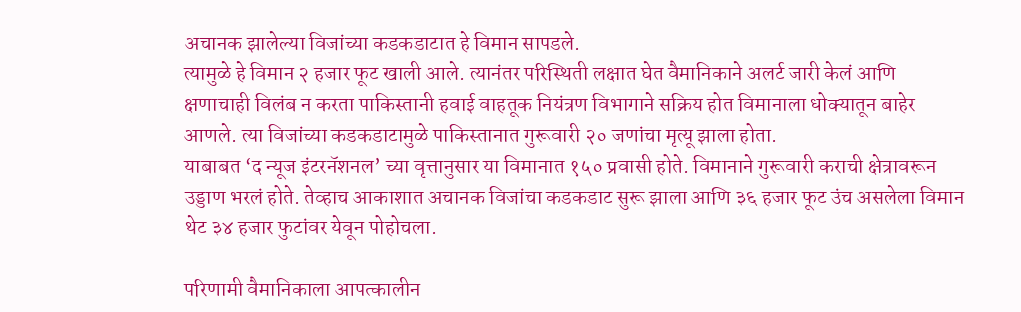अचानक झालेल्या विजांच्या कडकडाटात हे विमान सापडले.
त्यामुळे हे विमान २ हजार फूट खाली आले. त्यानंतर परिस्थिती लक्षात घेत वैमानिकाने अलर्ट जारी केलं आणि क्षणाचाही विलंब न करता पाकिस्तानी हवाई वाहतूक नियंत्रण विभागाने सक्रिय होत विमानाला धोक्यातून बाहेर आणले. त्या विजांच्या कडकडाटामुळे पाकिस्तानात गुरूवारी २० जणांचा मृत्यू झाला होता.
याबाबत ‘द न्यूज इंटरनॅशनल’ च्या वृत्तानुसार या विमानात १५० प्रवासी होते. विमानाने गुरूवारी कराची क्षेत्रावरून उड्डाण भरलं होते. तेव्हाच आकाशात अचानक विजांचा कडकडाट सुरू झाला आणि ३६ हजार फूट उंच असलेला विमान थेट ३४ हजार फुटांवर येवून पोहोचला.

परिणामी वैमानिकाला आपत्कालीन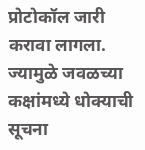प्रोटोकॉल जारी करावा लागला. ज्यामुळे जवळच्या कक्षांमध्ये धोक्याची सूचना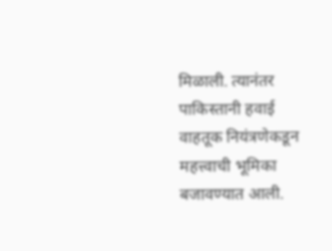मिळाली. त्यानंतर पाकिस्तानी हवाई वाहतूक नियंत्रणेकडून महत्त्वाची भूमिका बजावण्यात आली.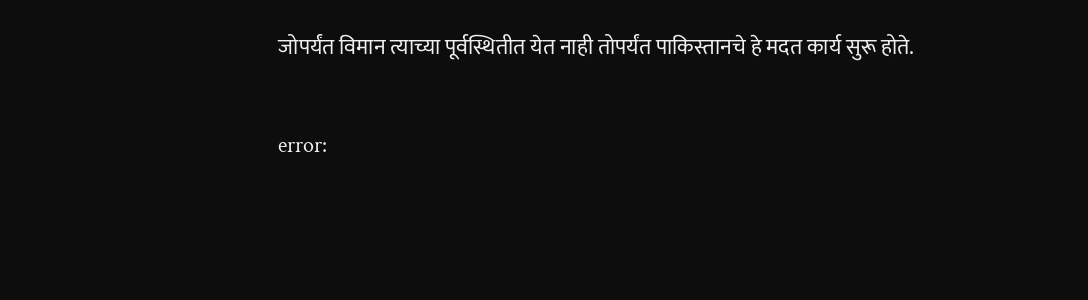जोपर्यंत विमान त्याच्या पूर्वस्थितीत येत नाही तोपर्यंत पाकिस्तानचे हे मदत कार्य सुरू होते.

error: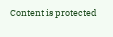Content is protected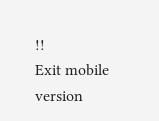!!
Exit mobile version